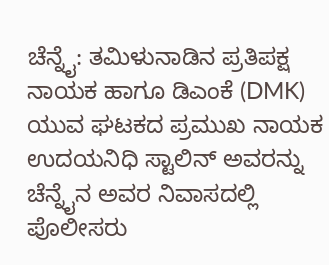ಚೆನ್ನೈ: ತಮಿಳುನಾಡಿನ ಪ್ರತಿಪಕ್ಷ ನಾಯಕ ಹಾಗೂ ಡಿಎಂಕೆ (DMK) ಯುವ ಘಟಕದ ಪ್ರಮುಖ ನಾಯಕ ಉದಯನಿಧಿ ಸ್ಟಾಲಿನ್ ಅವರನ್ನು ಚೆನ್ನೈನ ಅವರ ನಿವಾಸದಲ್ಲಿ ಪೊಲೀಸರು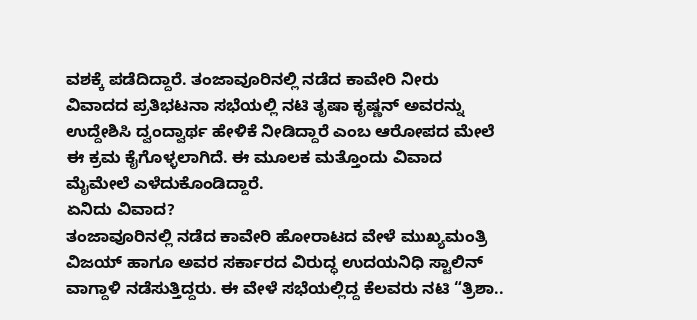ವಶಕ್ಕೆ ಪಡೆದಿದ್ದಾರೆ. ತಂಜಾವೂರಿನಲ್ಲಿ ನಡೆದ ಕಾವೇರಿ ನೀರು ವಿವಾದದ ಪ್ರತಿಭಟನಾ ಸಭೆಯಲ್ಲಿ ನಟಿ ತೃಷಾ ಕೃಷ್ಣನ್ ಅವರನ್ನು ಉದ್ದೇಶಿಸಿ ದ್ವಂದ್ವಾರ್ಥ ಹೇಳಿಕೆ ನೀಡಿದ್ದಾರೆ ಎಂಬ ಆರೋಪದ ಮೇಲೆ ಈ ಕ್ರಮ ಕೈಗೊಳ್ಳಲಾಗಿದೆ. ಈ ಮೂಲಕ ಮತ್ತೊಂದು ವಿವಾದ ಮೈಮೇಲೆ ಎಳೆದುಕೊಂಡಿದ್ದಾರೆ.
ಏನಿದು ವಿವಾದ?
ತಂಜಾವೂರಿನಲ್ಲಿ ನಡೆದ ಕಾವೇರಿ ಹೋರಾಟದ ವೇಳೆ ಮುಖ್ಯಮಂತ್ರಿ ವಿಜಯ್ ಹಾಗೂ ಅವರ ಸರ್ಕಾರದ ವಿರುದ್ಧ ಉದಯನಿಧಿ ಸ್ಟಾಲಿನ್ ವಾಗ್ದಾಳಿ ನಡೆಸುತ್ತಿದ್ದರು. ಈ ವೇಳೆ ಸಭೆಯಲ್ಲಿದ್ದ ಕೆಲವರು ನಟಿ “ತ್ರಿಶಾ..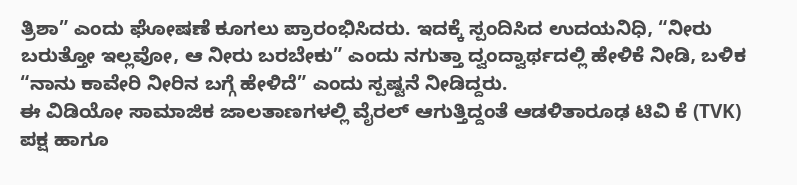ತ್ರಿಶಾ” ಎಂದು ಘೋಷಣೆ ಕೂಗಲು ಪ್ರಾರಂಭಿಸಿದರು. ಇದಕ್ಕೆ ಸ್ಪಂದಿಸಿದ ಉದಯನಿಧಿ, “ನೀರು ಬರುತ್ತೋ ಇಲ್ಲವೋ, ಆ ನೀರು ಬರಬೇಕು” ಎಂದು ನಗುತ್ತಾ ದ್ವಂದ್ವಾರ್ಥದಲ್ಲಿ ಹೇಳಿಕೆ ನೀಡಿ, ಬಳಿಕ “ನಾನು ಕಾವೇರಿ ನೀರಿನ ಬಗ್ಗೆ ಹೇಳಿದೆ” ಎಂದು ಸ್ಪಷ್ಟನೆ ನೀಡಿದ್ದರು.
ಈ ವಿಡಿಯೋ ಸಾಮಾಜಿಕ ಜಾಲತಾಣಗಳಲ್ಲಿ ವೈರಲ್ ಆಗುತ್ತಿದ್ದಂತೆ ಆಡಳಿತಾರೂಢ ಟಿವಿ ಕೆ (TVK) ಪಕ್ಷ ಹಾಗೂ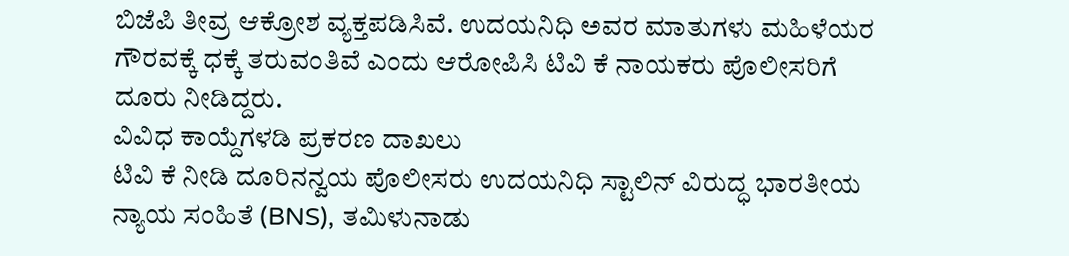ಬಿಜೆಪಿ ತೀವ್ರ ಆಕ್ರೋಶ ವ್ಯಕ್ತಪಡಿಸಿವೆ. ಉದಯನಿಧಿ ಅವರ ಮಾತುಗಳು ಮಹಿಳೆಯರ ಗೌರವಕ್ಕೆ ಧಕ್ಕೆ ತರುವಂತಿವೆ ಎಂದು ಆರೋಪಿಸಿ ಟಿವಿ ಕೆ ನಾಯಕರು ಪೊಲೀಸರಿಗೆ ದೂರು ನೀಡಿದ್ದರು.
ವಿವಿಧ ಕಾಯ್ದೆಗಳಡಿ ಪ್ರಕರಣ ದಾಖಲು
ಟಿವಿ ಕೆ ನೀಡಿ ದೂರಿನನ್ವಯ ಪೊಲೀಸರು ಉದಯನಿಧಿ ಸ್ಟಾಲಿನ್ ವಿರುದ್ಧ ಭಾರತೀಯ ನ್ಯಾಯ ಸಂಹಿತೆ (BNS), ತಮಿಳುನಾಡು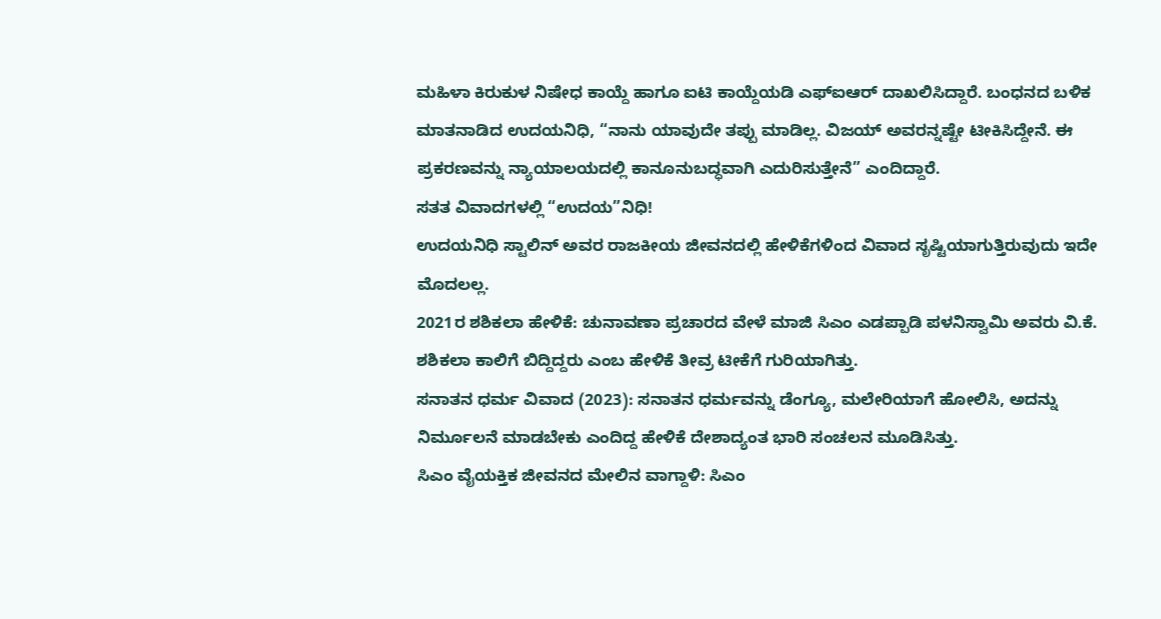ಮಹಿಳಾ ಕಿರುಕುಳ ನಿಷೇಧ ಕಾಯ್ದೆ ಹಾಗೂ ಐಟಿ ಕಾಯ್ದೆಯಡಿ ಎಫ್ಐಆರ್ ದಾಖಲಿಸಿದ್ದಾರೆ. ಬಂಧನದ ಬಳಿಕ ಮಾತನಾಡಿದ ಉದಯನಿಧಿ, “ನಾನು ಯಾವುದೇ ತಪ್ಪು ಮಾಡಿಲ್ಲ. ವಿಜಯ್ ಅವರನ್ನಷ್ಟೇ ಟೀಕಿಸಿದ್ದೇನೆ. ಈ ಪ್ರಕರಣವನ್ನು ನ್ಯಾಯಾಲಯದಲ್ಲಿ ಕಾನೂನುಬದ್ಧವಾಗಿ ಎದುರಿಸುತ್ತೇನೆ” ಎಂದಿದ್ದಾರೆ.
ಸತತ ವಿವಾದಗಳಲ್ಲಿ “ಉದಯ”ನಿಧಿ!
ಉದಯನಿಧಿ ಸ್ಟಾಲಿನ್ ಅವರ ರಾಜಕೀಯ ಜೀವನದಲ್ಲಿ ಹೇಳಿಕೆಗಳಿಂದ ವಿವಾದ ಸೃಷ್ಟಿಯಾಗುತ್ತಿರುವುದು ಇದೇ ಮೊದಲಲ್ಲ.
2021ರ ಶಶಿಕಲಾ ಹೇಳಿಕೆ: ಚುನಾವಣಾ ಪ್ರಚಾರದ ವೇಳೆ ಮಾಜಿ ಸಿಎಂ ಎಡಪ್ಪಾಡಿ ಪಳನಿಸ್ವಾಮಿ ಅವರು ವಿ.ಕೆ. ಶಶಿಕಲಾ ಕಾಲಿಗೆ ಬಿದ್ದಿದ್ದರು ಎಂಬ ಹೇಳಿಕೆ ತೀವ್ರ ಟೀಕೆಗೆ ಗುರಿಯಾಗಿತ್ತು.
ಸನಾತನ ಧರ್ಮ ವಿವಾದ (2023): ಸನಾತನ ಧರ್ಮವನ್ನು ಡೆಂಗ್ಯೂ, ಮಲೇರಿಯಾಗೆ ಹೋಲಿಸಿ, ಅದನ್ನು ನಿರ್ಮೂಲನೆ ಮಾಡಬೇಕು ಎಂದಿದ್ದ ಹೇಳಿಕೆ ದೇಶಾದ್ಯಂತ ಭಾರಿ ಸಂಚಲನ ಮೂಡಿಸಿತ್ತು.
ಸಿಎಂ ವೈಯಕ್ತಿಕ ಜೀವನದ ಮೇಲಿನ ವಾಗ್ದಾಳಿ: ಸಿಎಂ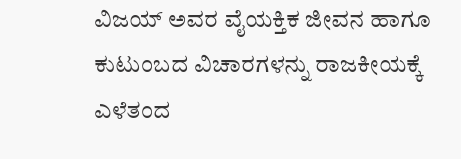ವಿಜಯ್ ಅವರ ವೈಯಕ್ತಿಕ ಜೀವನ ಹಾಗೂ ಕುಟುಂಬದ ವಿಚಾರಗಳನ್ನು ರಾಜಕೀಯಕ್ಕೆ ಎಳೆತಂದ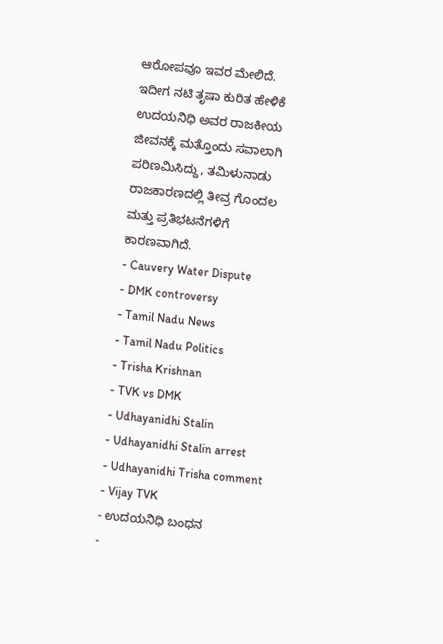ಆರೋಪವೂ ಇವರ ಮೇಲಿದೆ.
ಇದೀಗ ನಟಿ ತೃಷಾ ಕುರಿತ ಹೇಳಿಕೆ ಉದಯನಿಧಿ ಅವರ ರಾಜಕೀಯ ಜೀವನಕ್ಕೆ ಮತ್ತೊಂದು ಸವಾಲಾಗಿ ಪರಿಣಮಿಸಿದ್ದು, ತಮಿಳುನಾಡು ರಾಜಕಾರಣದಲ್ಲಿ ತೀವ್ರ ಗೊಂದಲ ಮತ್ತು ಪ್ರತಿಭಟನೆಗಳಿಗೆ ಕಾರಣವಾಗಿದೆ.
- Cauvery Water Dispute
- DMK controversy
- Tamil Nadu News
- Tamil Nadu Politics
- Trisha Krishnan
- TVK vs DMK
- Udhayanidhi Stalin
- Udhayanidhi Stalin arrest
- Udhayanidhi Trisha comment
- Vijay TVK
- ಉದಯನಿಧಿ ಬಂಧನ
-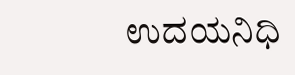ಉದಯನಿಧಿ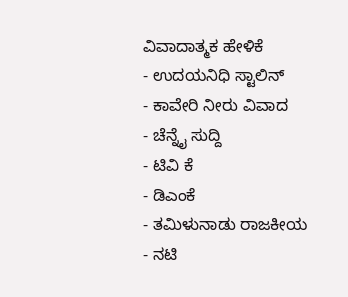ವಿವಾದಾತ್ಮಕ ಹೇಳಿಕೆ
- ಉದಯನಿಧಿ ಸ್ಟಾಲಿನ್
- ಕಾವೇರಿ ನೀರು ವಿವಾದ
- ಚೆನ್ನೈ ಸುದ್ದಿ
- ಟಿವಿ ಕೆ
- ಡಿಎಂಕೆ
- ತಮಿಳುನಾಡು ರಾಜಕೀಯ
- ನಟಿ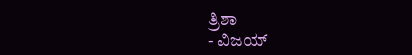ತ್ರಿಶಾ
- ವಿಜಯ್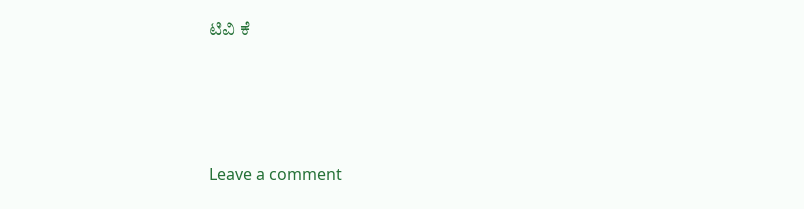ಟಿವಿ ಕೆ






Leave a comment